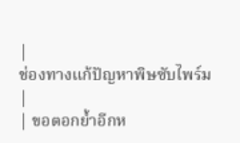|
ช่องทางแก้ปัญหาพิษซับไพร์ม
|
| ขอตอกย้ำอีกห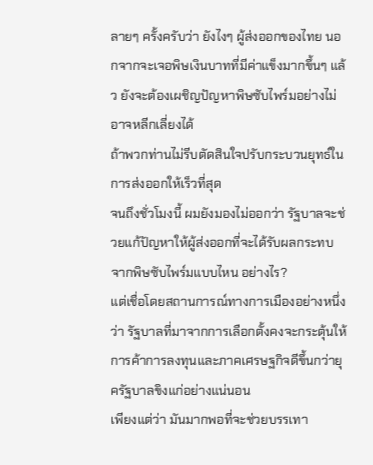ลายๆ ครั้งครับว่า ยังไงๆ ผู้ส่งออกของไทย นอกจากจะเจอพิษเงินบาทที่มีค่าแข็งมากขึ้นๆ แล้ว ยังจะต้องเผชิญปัญหาพิษซับไพร์มอย่างไม่อาจหลีกเลี่ยงได้
ถ้าพวกท่านไม่รีบตัดสินใจปรับกระบวนยุทธ์ในการส่งออกให้เร็วที่สุด
จนถึงชั่วโมงนี้ ผมยังมองไม่ออกว่า รัฐบาลจะช่วยแก้ปัญหาให้ผู้ส่งออกที่จะได้รับผลกระทบจากพิษซับไพร์มแบบไหน อย่างไร?
แต่เชื่อโดยสถานการณ์ทางการเมืองอย่างหนึ่งว่า รัฐบาลที่มาจากการเลือกตั้งคงจะกระตุ้นให้การค้าการลงทุนและภาคเศรษฐกิจดีขึ้นกว่ายุครัฐบาลขิงแก่อย่างแน่นอน
เพียงแต่ว่า มันมากพอที่จะช่วยบรรเทา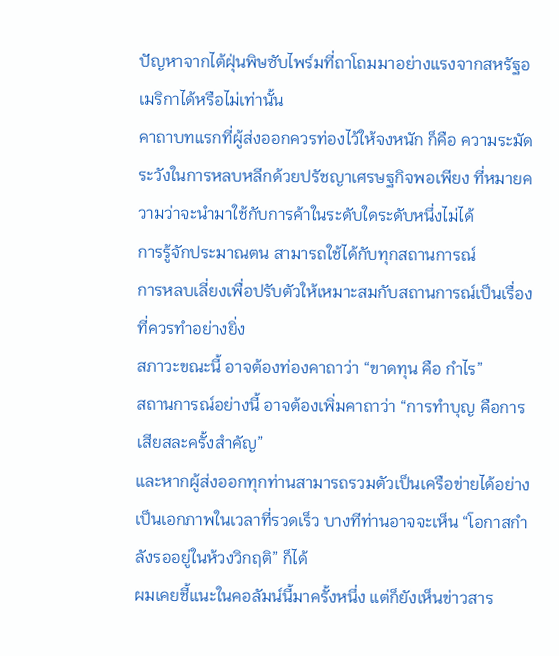ปัญหาจากไต้ฝุ่นพิษซับไพร์มที่ถาโถมมาอย่างแรงจากสหรัฐอเมริกาได้หรือไม่เท่านั้น
คาถาบทแรกที่ผู้ส่งออกควรท่องไว้ให้จงหนัก ก็คือ ความระมัดระวังในการหลบหลีกด้วยปรัชญาเศรษฐกิจพอเพียง ที่หมายความว่าจะนำมาใช้กับการค้าในระดับใดระดับหนึ่งไม่ได้
การรู้จักประมาณตน สามารถใช้ได้กับทุกสถานการณ์
การหลบเลี่ยงเพื่อปรับตัวให้เหมาะสมกับสถานการณ์เป็นเรื่องที่ควรทำอย่างยิ่ง
สภาวะขณะนี้ อาจต้องท่องคาถาว่า “ขาดทุน คือ กำไร”
สถานการณ์อย่างนี้ อาจต้องเพิ่มคาถาว่า “การทำบุญ คือการเสียสละครั้งสำคัญ”
และหากผู้ส่งออกทุกท่านสามารถรวมตัวเป็นเครือข่ายได้อย่างเป็นเอกภาพในเวลาที่รวดเร็ว บางทีท่านอาจจะเห็น “โอกาสกำลังรออยู่ในห้วงวิกฤติ” ก็ได้
ผมเคยชี้แนะในคอลัมน์นี้มาครั้งหนึ่ง แต่ก็ยังเห็นข่าวสาร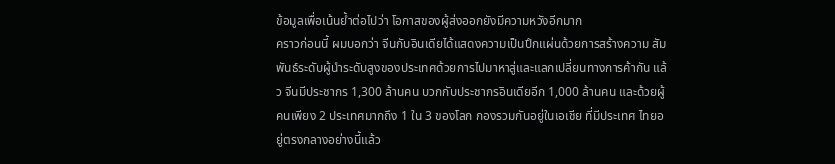ข้อมูลเพื่อเน้นย้ำต่อไปว่า โอกาสของผู้ส่งออกยังมีความหวังอีกมาก
คราวก่อนนี้ ผมบอกว่า จีนกับอินเดียได้แสดงความเป็นปึกแผ่นด้วยการสร้างความ สัมพันธ์ระดับผู้นำระดับสูงของประเทศด้วยการไปมาหาสู่และแลกเปลี่ยนทางการค้ากัน แล้ว จีนมีประชากร 1,300 ล้านคน บวกกับประชากรอินเดียอีก 1,000 ล้านคน และด้วยผู้คนเพียง 2 ประเทศมากถึง 1 ใน 3 ของโลก กองรวมกันอยู่ในเอเชีย ที่มีประเทศ ไทยอยู่ตรงกลางอย่างนี้แล้ว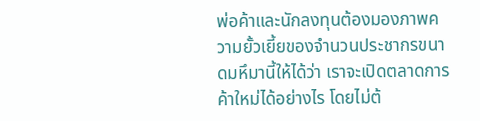พ่อค้าและนักลงทุนต้องมองภาพความยั้วเยี้ยของจำนวนประชากรขนาดมหึมานี้ให้ได้ว่า เราจะเปิดตลาดการค้าใหม่ได้อย่างไร โดยไม่ต้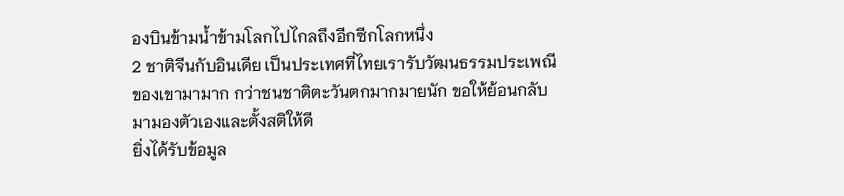องบินข้ามน้ำข้ามโลกไปไกลถึงอีกซีกโลกหนึ่ง
2 ชาติจีนกับอินเดีย เป็นประเทศที่ไทยเรารับวัฒนธรรมประเพณีของเขามามาก กว่าชนชาติตะวันตกมากมายนัก ขอให้ย้อนกลับมามองตัวเองและตั้งสติให้ดี
ยิ่งได้รับข้อมูล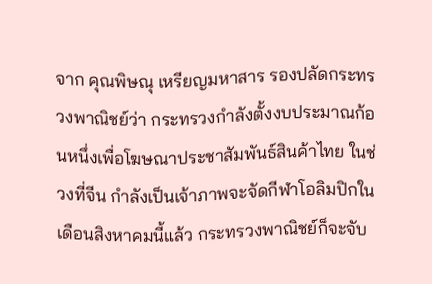จาก คุณพิษณุ เหรียญมหาสาร รองปลัดกระทรวงพาณิชย์ว่า กระทรวงกำลังตั้งงบประมาณก้อนหนึ่งเพื่อโฆษณาประชาสัมพันธ์สินค้าไทย ในช่วงที่จีน กำลังเป็นเจ้าภาพจะจัดกีฬาโอลิมปิกในเดือนสิงหาคมนี้แล้ว กระทรวงพาณิชย์ก็จะจับ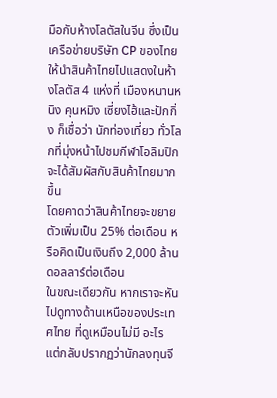มือกับห้างโลตัสในจีน ซึ่งเป็นเครือข่ายบริษัท CP ของไทย ให้นำสินค้าไทยไปแสดงในห้างโลตัส 4 แห่งที่ เมืองหนานหนิง คุนหมิง เซี่ยงไฮ้และปักกิ่ง ก็เชื่อว่า นักท่องเที่ยว ทั่วโลกที่มุ่งหน้าไปชมกีฬาโอลิมปิกจะได้สัมผัสกับสินค้าไทยมากขึ้น
โดยคาดว่าสินค้าไทยจะขยายตัวเพิ่มเป็น 25% ต่อเดือน หรือคิดเป็นเงินถึง 2,000 ล้านดอลลาร์ต่อเดือน
ในขณะเดียวกัน หากเราจะหันไปดูทางด้านเหนือของประเทศไทย ที่ดูเหมือนไม่มี อะไร แต่กลับปรากฏว่านักลงทุนจี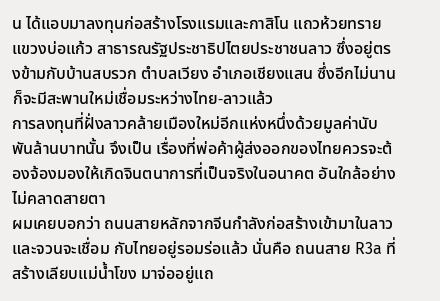น ได้แอบมาลงทุนก่อสร้างโรงแรมและกาสิโน แถวห้วยทราย แขวงบ่อแก้ว สาธารณรัฐประชาธิปไตยประชาชนลาว ซึ่งอยู่ตรงข้ามกับบ้านสบรวก ตำบลเวียง อำเภอเชียงแสน ซึ่งอีกไม่นานก็จะมีสะพานใหม่เชื่อมระหว่างไทย-ลาวแล้ว
การลงทุนที่ฝั่งลาวคล้ายเมืองใหม่อีกแห่งหนึ่งด้วยมูลค่านับพันล้านบาทนั้น จึงเป็น เรื่องที่พ่อค้าผู้ส่งออกของไทยควรจะต้องจ้องมองให้เกิดจินตนาการที่เป็นจริงในอนาคต อันใกล้อย่างไม่คลาดสายตา
ผมเคยบอกว่า ถนนสายหลักจากจีนกำลังก่อสร้างเข้ามาในลาว และจวนจะเชื่อม กับไทยอยู่รอมร่อแล้ว นั่นคือ ถนนสาย R3a ที่สร้างเลียบแม่น้ำโขง มาจ่ออยู่แถ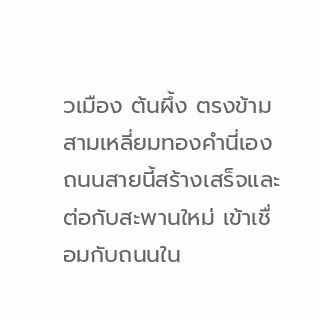วเมือง ต้นผึ้ง ตรงข้ามสามเหลี่ยมทองคำนี่เอง
ถนนสายนี้สร้างเสร็จและต่อกับสะพานใหม่ เข้าเชื่อมกับถนนใน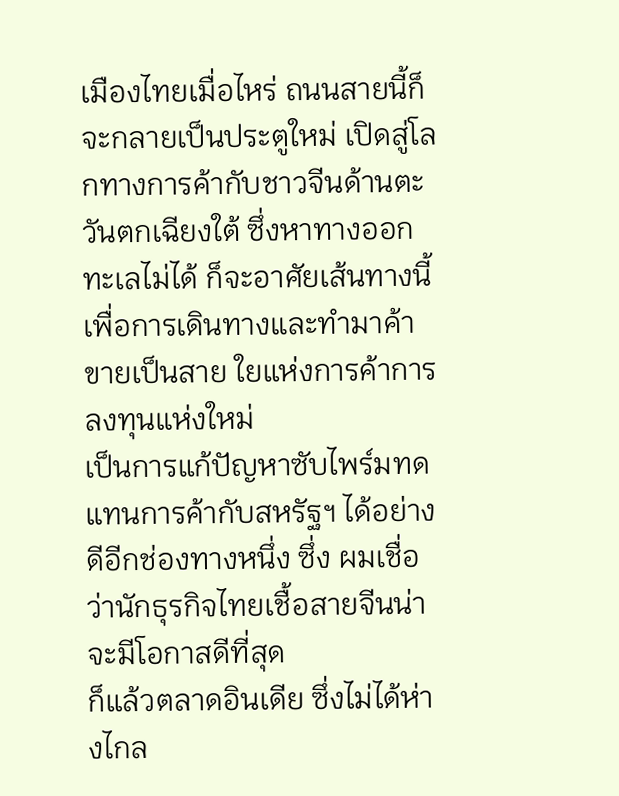เมืองไทยเมื่อไหร่ ถนนสายนี้ก็จะกลายเป็นประตูใหม่ เปิดสู่โลกทางการค้ากับชาวจีนด้านตะวันตกเฉียงใต้ ซึ่งหาทางออกทะเลไม่ได้ ก็จะอาศัยเส้นทางนี้เพื่อการเดินทางและทำมาค้าขายเป็นสาย ใยแห่งการค้าการลงทุนแห่งใหม่
เป็นการแก้ปัญหาซับไพร์มทดแทนการค้ากับสหรัฐฯ ได้อย่างดีอีกช่องทางหนึ่ง ซึ่ง ผมเชื่อว่านักธุรกิจไทยเชื้อสายจีนน่าจะมีโอกาสดีที่สุด
ก็แล้วตลาดอินเดีย ซึ่งไม่ได้ห่างไกล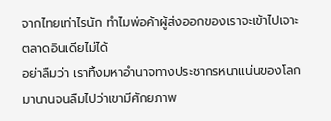จากไทยเท่าไรนัก ทำไมพ่อค้าผู้ส่งออกของเราจะเข้าไปเจาะตลาดอินเดียไม่ได้
อย่าลืมว่า เราทิ้งมหาอำนาจทางประชากรหนาแน่นของโลกมานานจนลืมไปว่าเขามีศักยภาพ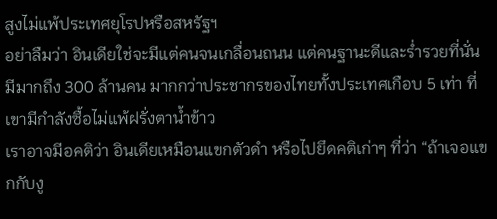สูงไม่แพ้ประเทศยุโรปหรือสหรัฐฯ
อย่าลืมว่า อินเดียใช่จะมีแต่คนจนเกลื่อนถนน แต่คนฐานะดีและร่ำรวยที่นั่น มีมากถึง 300 ล้านคน มากกว่าประชากรของไทยทั้งประเทศเกือบ 5 เท่า ที่เขามีกำลังซื้อไม่แพ้ฝรั่งตาน้ำข้าว
เราอาจมีอคติว่า อินเดียเหมือนแขกตัวดำ หรือไปยึดคติเก่าๆ ที่ว่า “ถ้าเจอแขกกับงู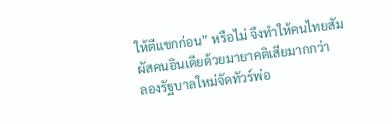ให้ตีแขกก่อน” หรือไม่ จึงทำให้คนไทยสัมผัสคนอินเดียด้วยมายาคติเสียมากกว่า
ลองรัฐบาลใหม่จัดทัวร์พ่อ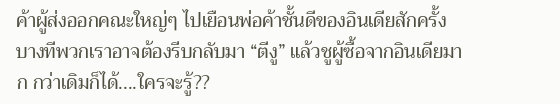ค้าผู้ส่งออกคณะใหญ่ๆ ไปเยือนพ่อค้าชั้นดีของอินเดียสักครั้ง บางทีพวกเราอาจต้องรีบกลับมา “ตีงู” แล้วชูผู้ซื้อจากอินเดียมาก กว่าเดิมก็ได้....ใครจะรู้??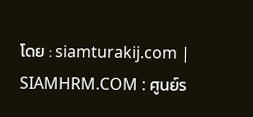โดย : siamturakij.com |
SIAMHRM.COM : ศูนย์ร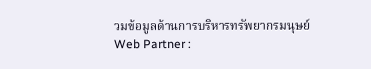วมข้อมูลด้านการบริหารทรัพยากรมนุษย์
Web Partner :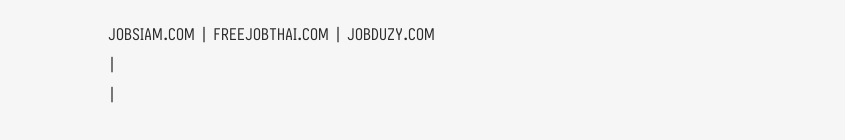JOBSIAM.COM | FREEJOBTHAI.COM | JOBDUZY.COM
|
|